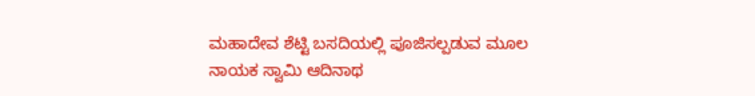ಮಹಾದೇವ ಶೆಟ್ಟಿ ಬಸದಿಯಲ್ಲಿ ಪೂಜಿಸಲ್ಪಡುವ ಮೂಲ ನಾಯಕ ಸ್ವಾಮಿ ಆದಿನಾಥ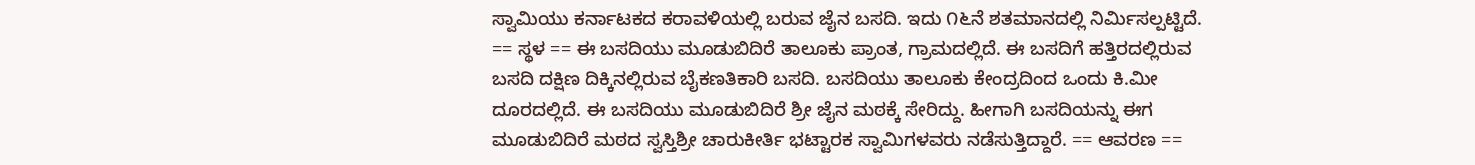ಸ್ವಾಮಿಯು ಕರ್ನಾಟಕದ ಕರಾವಳಿಯಲ್ಲಿ ಬರುವ ಜೈನ ಬಸದಿ. ಇದು ೧೬ನೆ ಶತಮಾನದಲ್ಲಿ ನಿರ್ಮಿಸಲ್ಪಟ್ಟಿದೆ. == ಸ್ಥಳ == ಈ ಬಸದಿಯು ಮೂಡುಬಿದಿರೆ ತಾಲೂಕು ಪ್ರಾಂತ, ಗ್ರಾಮದಲ್ಲಿದೆ. ಈ ಬಸದಿಗೆ ಹತ್ತಿರದಲ್ಲಿರುವ ಬಸದಿ ದಕ್ಷಿಣ ದಿಕ್ಕಿನಲ್ಲಿರುವ ಬೈಕಣತಿಕಾರಿ ಬಸದಿ. ಬಸದಿಯು ತಾಲೂಕು ಕೇಂದ್ರದಿಂದ ಒಂದು ಕಿ.ಮೀ ದೂರದಲ್ಲಿದೆ. ಈ ಬಸದಿಯು ಮೂಡುಬಿದಿರೆ ಶ್ರೀ ಜೈನ ಮಠಕ್ಕೆ ಸೇರಿದ್ದು. ಹೀಗಾಗಿ ಬಸದಿಯನ್ನು ಈಗ ಮೂಡುಬಿದಿರೆ ಮಠದ ಸ್ವಸ್ತಿಶ್ರೀ ಚಾರುಕೀರ್ತಿ ಭಟ್ಟಾರಕ ಸ್ವಾಮಿಗಳವರು ನಡೆಸುತ್ತಿದ್ದಾರೆ. == ಆವರಣ ==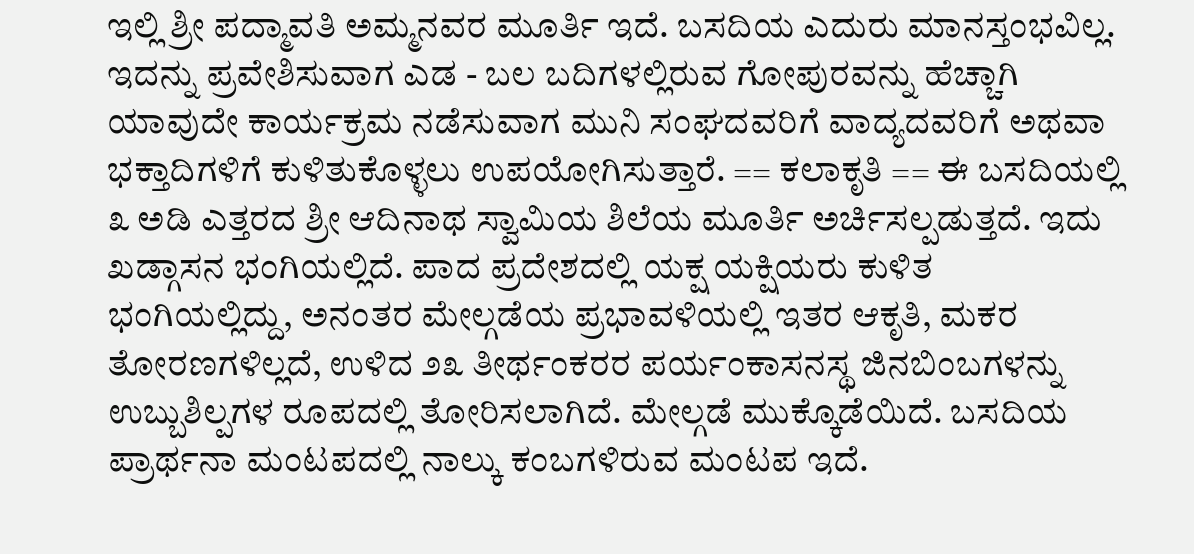ಇಲ್ಲಿ ಶ್ರೀ ಪದ್ಮಾವತಿ ಅಮ್ಮನವರ ಮೂರ್ತಿ ಇದೆ. ಬಸದಿಯ ಎದುರು ಮಾನಸ್ತಂಭವಿಲ್ಲ. ಇದನ್ನು ಪ್ರವೇಶಿಸುವಾಗ ಎಡ - ಬಲ ಬದಿಗಳಲ್ಲಿರುವ ಗೋಪುರವನ್ನು ಹೆಚ್ಚಾಗಿ ಯಾವುದೇ ಕಾರ್ಯಕ್ರಮ ನಡೆಸುವಾಗ ಮುನಿ ಸಂಘದವರಿಗೆ ವಾದ್ಯದವರಿಗೆ ಅಥವಾ ಭಕ್ತಾದಿಗಳಿಗೆ ಕುಳಿತುಕೊಳ್ಳಲು ಉಪಯೋಗಿಸುತ್ತಾರೆ. == ಕಲಾಕೃತಿ == ಈ ಬಸದಿಯಲ್ಲಿ ೩ ಅಡಿ ಎತ್ತರದ ಶ್ರೀ ಆದಿನಾಥ ಸ್ವಾಮಿಯ ಶಿಲೆಯ ಮೂರ್ತಿ ಅರ್ಚಿಸಲ್ಪಡುತ್ತದೆ. ಇದು ಖಡ್ಗಾಸನ ಭಂಗಿಯಲ್ಲಿದೆ. ಪಾದ ಪ್ರದೇಶದಲ್ಲಿ ಯಕ್ಷ ಯಕ್ಷಿಯರು ಕುಳಿತ ಭಂಗಿಯಲ್ಲಿದ್ದು, ಅನಂತರ ಮೇಲ್ಗಡೆಯ ಪ್ರಭಾವಳಿಯಲ್ಲಿ ಇತರ ಆಕೃತಿ, ಮಕರ ತೋರಣಗಳಿಲ್ಲದೆ, ಉಳಿದ ೨೩ ತೀರ್ಥಂಕರರ ಪರ್ಯಂಕಾಸನಸ್ಥ ಜಿನಬಿಂಬಗಳನ್ನು ಉಬ್ಬುಶಿಲ್ಪಗಳ ರೂಪದಲ್ಲಿ ತೋರಿಸಲಾಗಿದೆ. ಮೇಲ್ಗಡೆ ಮುಕ್ಕೊಡೆಯಿದೆ. ಬಸದಿಯ ಪ್ರಾರ್ಥನಾ ಮಂಟಪದಲ್ಲಿ ನಾಲ್ಕು ಕಂಬಗಳಿರುವ ಮಂಟಪ ಇದೆ.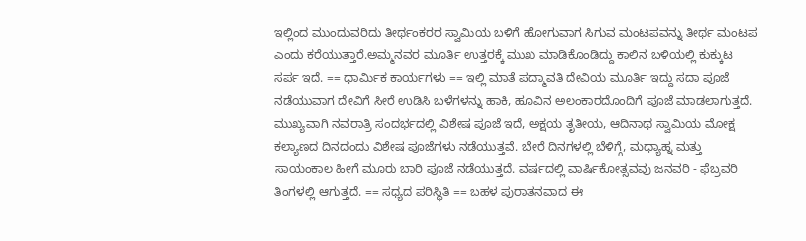ಇಲ್ಲಿಂದ ಮುಂದುವರಿದು ತೀರ್ಥಂಕರರ ಸ್ವಾಮಿಯ ಬಳಿಗೆ ಹೋಗುವಾಗ ಸಿಗುವ ಮಂಟಪವನ್ನು ತೀರ್ಥ ಮಂಟಪ ಎಂದು ಕರೆಯುತ್ತಾರೆ.ಅಮ್ಮನವರ ಮೂರ್ತಿ ಉತ್ತರಕ್ಕೆ ಮುಖ ಮಾಡಿಕೊಂಡಿದ್ದು ಕಾಲಿನ ಬಳಿಯಲ್ಲಿ ಕುಕ್ಕುಟ ಸರ್ಪ ಇದೆ. == ಧಾರ್ಮಿಕ ಕಾರ್ಯಗಳು == ಇಲ್ಲಿ ಮಾತೆ ಪದ್ಮಾವತಿ ದೇವಿಯ ಮೂರ್ತಿ ಇದ್ದು ಸದಾ ಪೂಜೆ ನಡೆಯುವಾಗ ದೇವಿಗೆ ಸೀರೆ ಉಡಿಸಿ ಬಳೆಗಳನ್ನು ಹಾಕಿ, ಹೂವಿನ ಅಲಂಕಾರದೊಂದಿಗೆ ಪೂಜೆ ಮಾಡಲಾಗುತ್ತದೆ. ಮುಖ್ಯವಾಗಿ ನವರಾತ್ರಿ ಸಂದರ್ಭದಲ್ಲಿ ವಿಶೇಷ ಪೂಜೆ ಇದೆ, ಅಕ್ಷಯ ತೃತೀಯ, ಆದಿನಾಥ ಸ್ವಾಮಿಯ ಮೋಕ್ಷ ಕಲ್ಯಾಣದ ದಿನದಂದು ವಿಶೇಷ ಪೂಜೆಗಳು ನಡೆಯುತ್ತವೆ. ಬೇರೆ ದಿನಗಳಲ್ಲಿ ಬೆಳಿಗ್ಗೆ, ಮಧ್ಯಾಹ್ನ ಮತ್ತು ಸಾಯಂಕಾಲ ಹೀಗೆ ಮೂರು ಬಾರಿ ಪೂಜೆ ನಡೆಯುತ್ತದೆ. ವರ್ಷದಲ್ಲಿ ವಾರ್ಷಿಕೋತ್ಸವವು ಜನವರಿ - ಫೆಬ್ರವರಿ ತಿಂಗಳಲ್ಲಿ ಆಗುತ್ತದೆ. == ಸಧ್ಯದ ಪರಿಸ್ಥಿತಿ == ಬಹಳ ಪುರಾತನವಾದ ಈ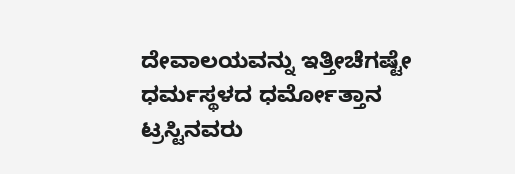ದೇವಾಲಯವನ್ನು ಇತ್ತೀಚೆಗಷ್ಟೇ ಧರ್ಮಸ್ಥಳದ ಧರ್ಮೋತ್ತಾನ ಟ್ರಸ್ಟಿನವರು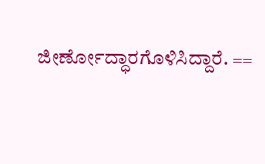ಜೀರ್ಣೋದ್ಧಾರಗೊಳಿಸಿದ್ದಾರೆ. ==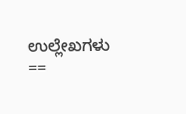ಉಲ್ಲೇಖಗಳು ==